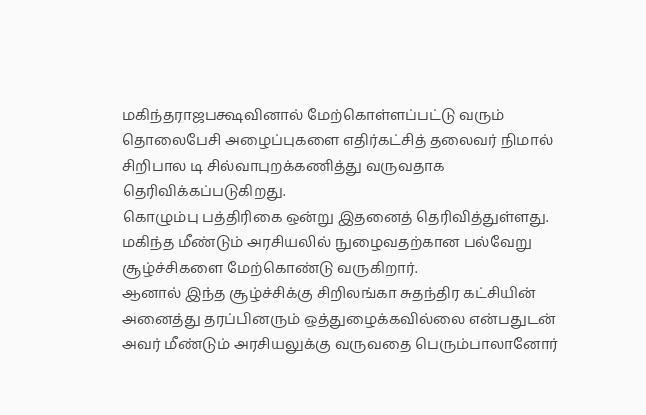மகிந்தராஜபக்ஷவினால் மேற்கொள்ளப்பட்டு வரும் தொலைபேசி அழைப்புகளை எதிர்கட்சித் தலைவர் நிமால் சிறிபால டி சில்வாபுறக்கணித்து வருவதாக தெரிவிக்கப்படுகிறது.
கொழும்பு பத்திரிகை ஒன்று இதனைத் தெரிவித்துள்ளது.
மகிந்த மீண்டும் அரசியலில் நுழைவதற்கான பல்வேறு சூழ்ச்சிகளை மேற்கொண்டு வருகிறார்.
ஆனால் இந்த சூழ்ச்சிக்கு சிறிலங்கா சுதந்திர கட்சியின் அனைத்து தரப்பினரும் ஒத்துழைக்கவில்லை என்பதுடன் அவர் மீண்டும் அரசியலுக்கு வருவதை பெரும்பாலானோர்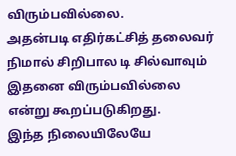விரும்பவில்லை.
அதன்படி எதிர்கட்சித் தலைவர் நிமால் சிறிபால டி சில்வாவும் இதனை விரும்பவில்லை என்று கூறப்படுகிறது.
இந்த நிலையிலேயே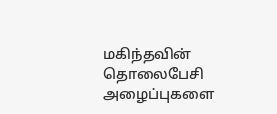மகிந்தவின் தொலைபேசி அழைப்புகளை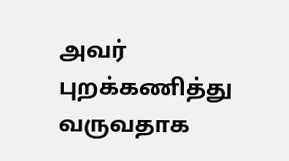அவர் புறக்கணித்து வருவதாக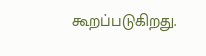கூறப்படுகிறது.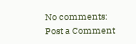No comments:
Post a Comment